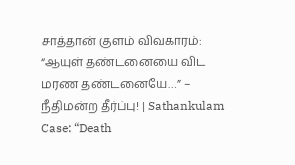சாத்தான் குளம் விவகாரம்: “ஆயுள் தண்டனையை விட மரண தண்டனையே…” – நீதிமன்ற தீர்ப்பு! | Sathankulam Case: “Death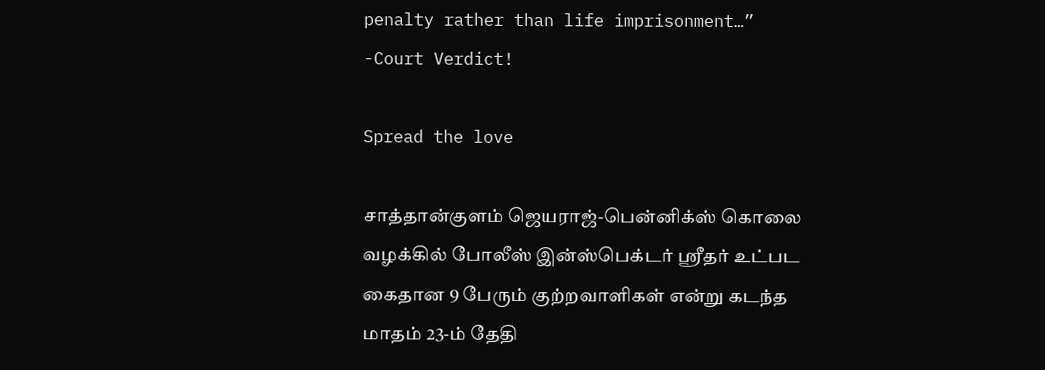penalty rather than life imprisonment…” -Court Verdict!

Spread the love

சாத்தான்குளம் ஜெயராஜ்-பென்னிக்ஸ் கொலை வழக்கில் போலீஸ் இன்ஸ்பெக்டர் ஸ்ரீதர் உட்பட கைதான 9 பேரும் குற்றவாளிகள் என்று கடந்த மாதம் 23-ம் தேதி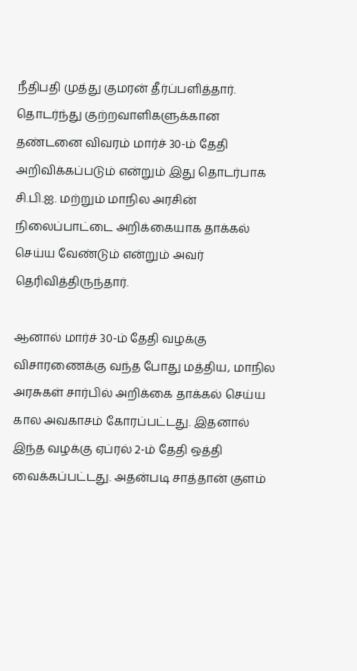நீதிபதி முத்து குமரன் தீர்ப்பளித்தார். தொடர்ந்து குற்றவாளிகளுக்கான தண்டனை விவரம் மார்ச் 30-ம் தேதி அறிவிக்கப்படும் என்றும் இது தொடர்பாக சி.பி.ஐ. மற்றும் மாநில அரசின் நிலைப்பாட்டை அறிக்கையாக தாக்கல் செய்ய வேண்டும் என்றும் அவர் தெரிவித்திருந்தார்.

ஆனால் மார்ச் 30-ம் தேதி வழக்கு விசாரணைக்கு வந்த போது மத்திய, மாநில அரசுகள் சார்பில் அறிக்கை தாக்கல் செய்ய கால அவகாசம் கோரப்பட்டது. இதனால் இந்த வழக்கு ஏப்ரல் 2-ம் தேதி ஒத்தி வைக்கப்பட்டது. அதன்படி சாத்தான் குளம்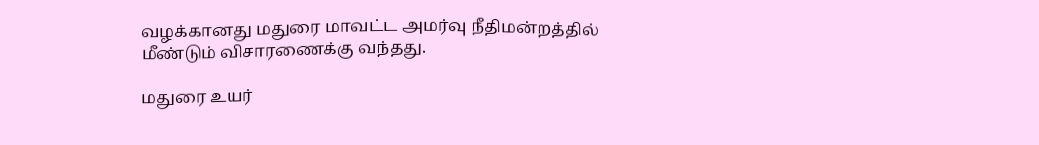வழக்கானது மதுரை மாவட்ட அமர்வு நீதிமன்றத்தில் மீண்டும் விசாரணைக்கு வந்தது.

மதுரை உயர்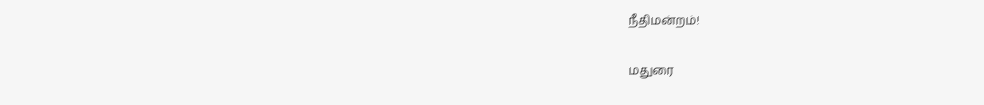நீதிமன்றம்!

மதுரை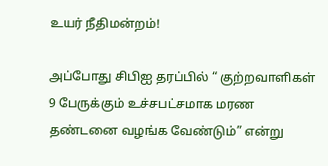உயர் நீதிமன்றம்!

அப்போது சிபிஐ தரப்பில் “ குற்றவாளிகள் 9 பேருக்கும் உச்சபட்சமாக மரண தண்டனை வழங்க வேண்டும்” என்று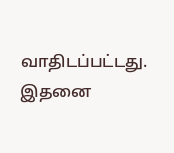வாதிடப்பட்டது. இதனை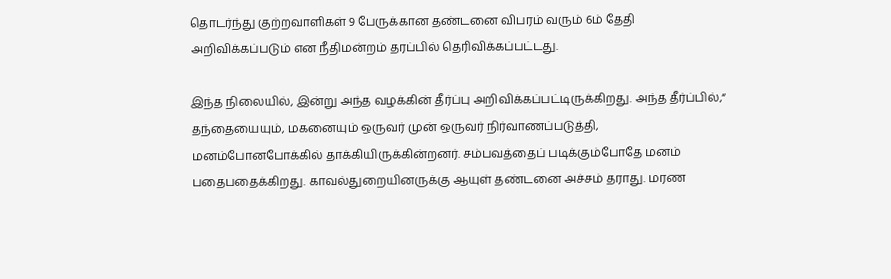தொடர்ந்து குற்றவாளிகள் 9 பேருக்கான தண்டனை விபரம் வரும் 6ம் தேதி அறிவிக்கப்படும் என நீதிமன்றம் தரப்பில் தெரிவிக்கப்பட்டது.

இந்த நிலையில், இன்று அந்த வழக்கின் தீர்ப்பு அறிவிக்கப்பட்டிருக்கிறது. அந்த தீர்ப்பில்,“ தந்தையையும், மகனையும் ஒருவர் முன் ஒருவர் நிர்வாணப்படுத்தி, மனம்போனபோக்கில் தாக்கியிருக்கின்றனர். சம்பவத்தைப் படிக்கும்போதே மனம் பதைபதைக்கிறது. காவல்துறையினருக்கு ஆயுள் தண்டனை அச்சம் தராது. மரண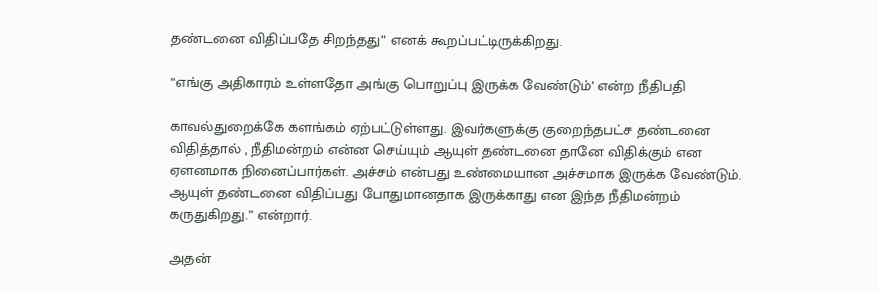தண்டனை விதிப்பதே சிறந்தது” எனக் கூறப்பட்டிருக்கிறது.

“எங்கு அதிகாரம் உள்ளதோ அங்கு பொறுப்பு இருக்க வேண்டும்’ என்ற நீதிபதி

காவல்துறைக்கே களங்கம் ஏற்பட்டுள்ளது. இவர்களுக்கு குறைந்தபட்ச தண்டனை விதித்தால் , நீதிமன்றம் என்ன செய்யும் ஆயுள் தண்டனை தானே விதிக்கும் என ஏளனமாக நினைப்பார்கள். அச்சம் என்பது உண்மையான அச்சமாக இருக்க வேண்டும். ஆயுள் தண்டனை விதிப்பது போதுமானதாக இருக்காது என இந்த நீதிமன்றம் கருதுகிறது.” என்றார்.

அதன்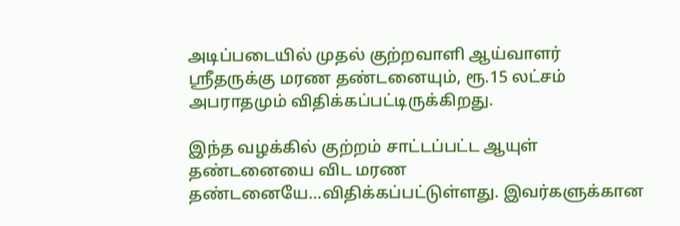அடிப்படையில் முதல் குற்றவாளி ஆய்வாளர் ஸ்ரீதருக்கு மரண தண்டனையும், ரூ.15 லட்சம் அபராதமும் விதிக்கப்பட்டிருக்கிறது.

இந்த வழக்கில் குற்றம் சாட்டப்பட்ட ஆயுள் தண்டனையை விட மரண தண்டனையே…விதிக்கப்பட்டுள்ளது. இவர்களுக்கான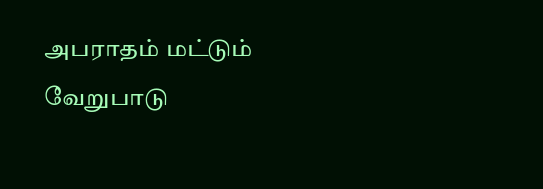அபராதம் மட்டும் வேறுபாடு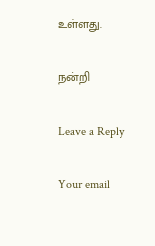உள்ளது.

நன்றி

Leave a Reply

Your email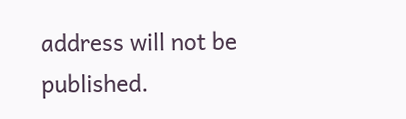address will not be published.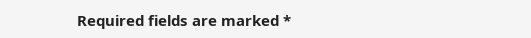Required fields are marked *